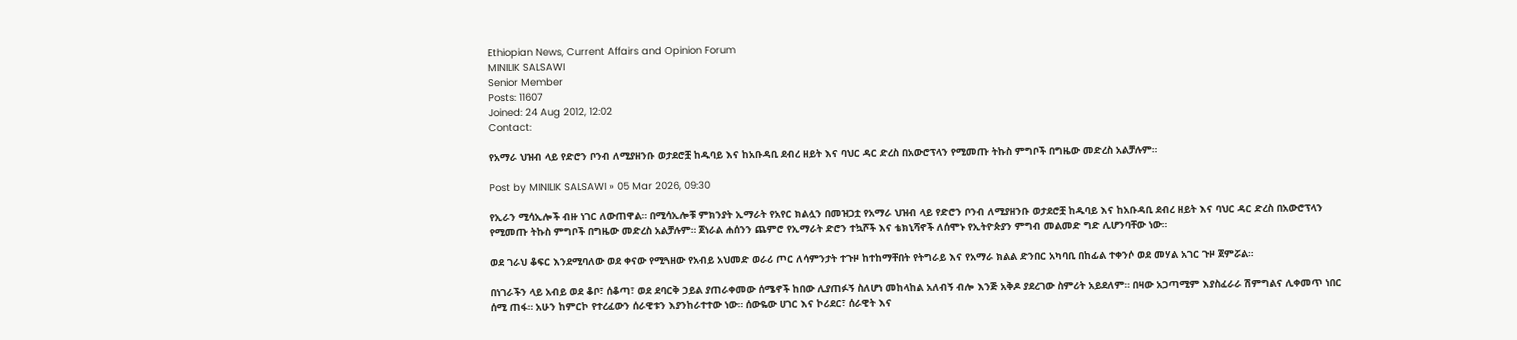Ethiopian News, Current Affairs and Opinion Forum
MINILIK SALSAWI
Senior Member
Posts: 11607
Joined: 24 Aug 2012, 12:02
Contact:

የአማራ ህዝብ ላይ የድሮን ቦንብ ለሚያዘንቡ ወታደሮቿ ከዱባይ እና ከአቡዳቢ ደብረ ዘይት እና ባህር ዳር ድረስ በአውሮፕላን የሚመጡ ትኩስ ምግቦች በግዜው መድረስ አልቻሉም።

Post by MINILIK SALSAWI » 05 Mar 2026, 09:30

የኢራን ሚሳኢሎች ብዙ ነገር ለውጠዋል። በሚሳኢሎቹ ምክንያት ኢማራት የአየር ክልሏን በመዝጋቷ የአማራ ህዝብ ላይ የድሮን ቦንብ ለሚያዘንቡ ወታደሮቿ ከዱባይ እና ከአቡዳቢ ደብረ ዘይት እና ባህር ዳር ድረስ በአውሮፕላን የሚመጡ ትኩስ ምግቦች በግዜው መድረስ አልቻሉም። ጀነራል ሐሰንን ጨምሮ የኢማራት ድሮን ተኳሾች እና ቴክኒሻኖች ለሰሞኑ የኢትዮጵያን ምግብ መልመድ ግድ ሊሆንባቸው ነው።

ወደ ገራህ ቆፍር እንደሚባለው ወደ ቀናው የሚጓዘው የአብይ አህመድ ወራሪ ጦር ለሳምንታት ተጉዞ ከተከማቸበት የትግራይ እና የአማራ ክልል ድንበር አካባቢ በከፊል ተቀንሶ ወደ መሃል አገር ጉዞ ጀምሯል።

በነገራችን ላይ አብይ ወደ ቆቦ፣ ሰቆጣ፣ ወደ ደባርቅ ኃይል ያጠራቀመው ሰሜኖች ከበው ሊያጠፉኝ ስለሆነ መከላከል አለብኝ ብሎ እንጅ አቅዶ ያደረገው ስምሪት አይደለም። በዛው አጋጣሚም እያስፈራራ ሽምግልና ሊቀመጥ ነበር ሰሚ ጠፋ። አሁን ከምርኮ የተረፈውን ሰራዊቱን እያንከራተተው ነው። ሰውዬው ሀገር እና ኮሪደር፣ ሰራዊት እና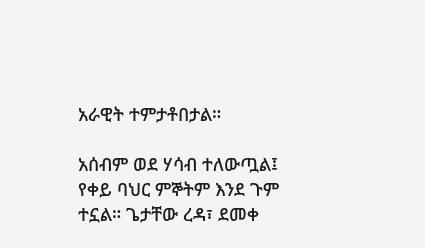አራዊት ተምታቶበታል።

አሰብም ወደ ሃሳብ ተለውጧል፤ የቀይ ባህር ምኞትም እንደ ጉም ተኗል። ጌታቸው ረዳ፣ ደመቀ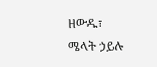ዘውዱ፣ ሜላት ኃይሉ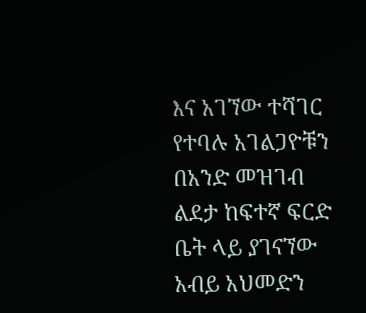እና አገኘው ተሻገር የተባሉ አገልጋዮቹን በአንድ መዝገብ ልደታ ከፍተኛ ፍርድ ቤት ላይ ያገናኘው አብይ አህመድን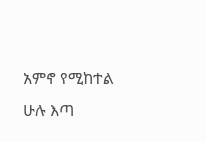አምኖ የሚከተል ሁሉ እጣ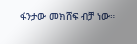ፋንታው መክሸፍ ብቻ ነው።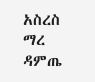አስረስ ማረ ዳምጤ